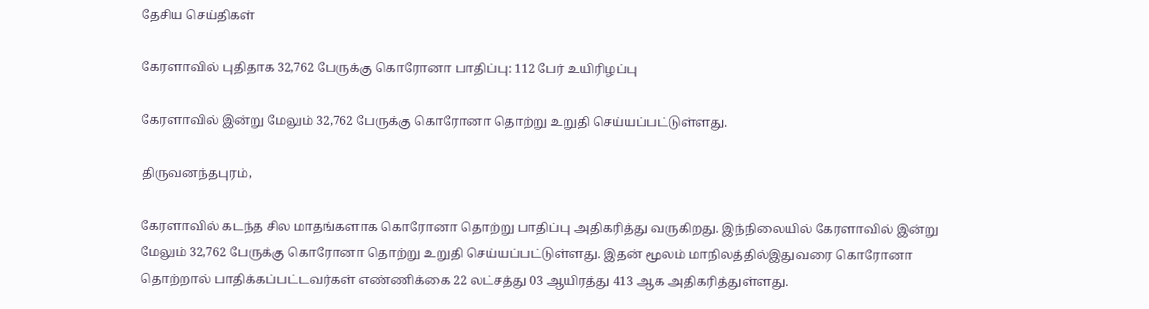தேசிய செய்திகள்

கேரளாவில் புதிதாக 32,762 பேருக்கு கொரோனா பாதிப்பு: 112 பேர் உயிரிழப்பு

கேரளாவில் இன்று மேலும் 32,762 பேருக்கு கொரோனா தொற்று உறுதி செய்யப்பட்டுள்ளது.

திருவனந்தபுரம்,

கேரளாவில் கடந்த சில மாதங்களாக கொரோனா தொற்று பாதிப்பு அதிகரித்து வருகிறது. இந்நிலையில் கேரளாவில் இன்று மேலும் 32,762 பேருக்கு கொரோனா தொற்று உறுதி செய்யப்பட்டுள்ளது. இதன் மூலம் மாநிலத்தில்இதுவரை கொரோனா தொற்றால் பாதிக்கப்பட்டவர்கள் எண்ணிக்கை 22 லட்சத்து 03 ஆயிரத்து 413 ஆக அதிகரித்துள்ளது.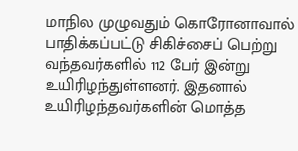மாநில முழுவதும் கொரோனாவால் பாதிக்கப்பட்டு சிகிச்சைப் பெற்று வந்தவர்களில் 112 பேர் இன்று உயிரிழந்துள்ளனர். இதனால் உயிரிழந்தவர்களின் மொத்த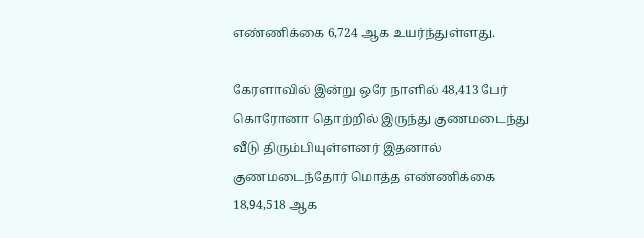எண்ணிக்கை 6,724 ஆக உயர்ந்துள்ளது.

கேரளாவில் இன்று ஒரே நாளில் 48,413 பேர் கொரோனா தொற்றில் இருந்து குணமடைந்து வீடு திரும்பியுள்ளனர் இதனால் குணமடைந்தோர் மொத்த எண்ணிக்கை 18,94,518 ஆக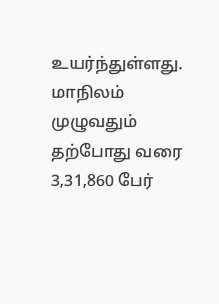உயர்ந்துள்ளது. மாநிலம் முழுவதும் தற்போது வரை 3,31,860 பேர்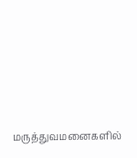மருத்துவமனைகளில்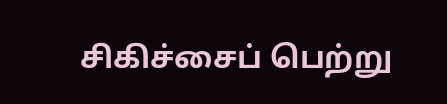சிகிச்சைப் பெற்று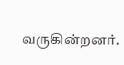வருகின்றனர்.